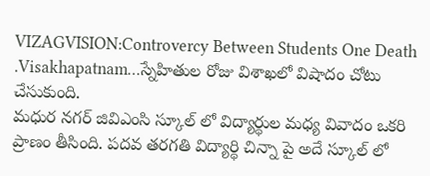VIZAGVISION:Controvercy Between Students One Death .Visakhapatnam…స్నేహితుల రోజు విశాఖలో విషాదం చోటు చేసుకుంది.
మధుర నగర్ జివిఎంసి స్కూల్ లో విద్యార్థుల మధ్య వివాదం ఒకరి ప్రాణం తీసింది. పదవ తరగతి విద్యార్థి చిన్నా పై అదే స్కూల్ లో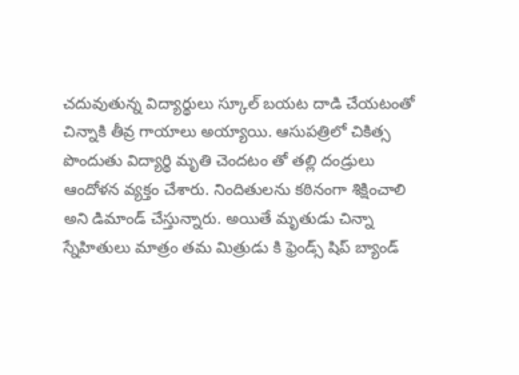చదువుతున్న విద్యార్థులు స్కూల్ బయట దాడి చేయటంతో చిన్నాకి తీవ్ర గాయాలు అయ్యాయి. ఆసుపత్రిలో చికిత్స పొందుతు విద్యార్థి మృతి చెందటం తో తల్లి దండ్రులు ఆందోళన వ్యక్తం చేశారు. నిందితులను కఠినంగా శిక్షించాలి అని డిమాండ్ చేస్తున్నారు. అయితే మృతుడు చిన్నా స్నేహితులు మాత్రం తమ మిత్రుడు కి ఫ్రెండ్స్ షిప్ బ్యాండ్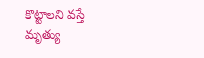కొట్టాలని వస్తే మృత్యు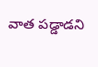వాత పడ్డాడని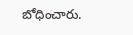బోధించారు.